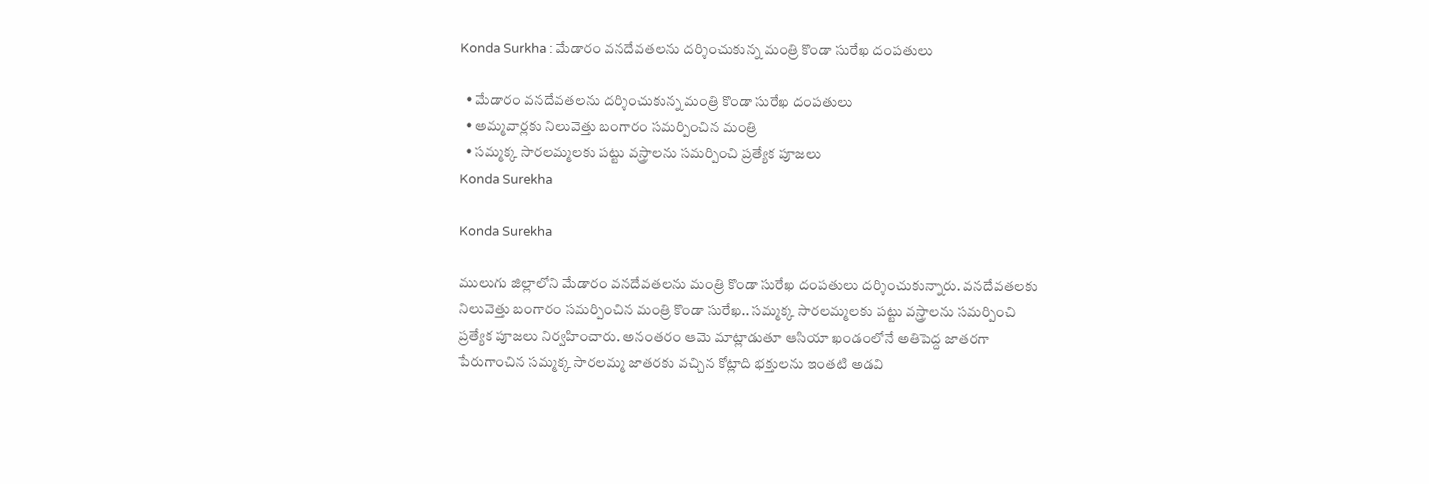Konda Surkha : మేడారం వనదేవతలను దర్శించుకున్న మంత్రి కొండా సురేఖ దంపతులు

  • మేడారం వనదేవతలను దర్శించుకున్న మంత్రి కొండా సురేఖ దంపతులు
  • అమ్మవార్లకు నిలువెత్తు బంగారం సమర్పించిన మంత్రి
  • సమ్మక్క సారలమ్మలకు పట్టు వస్త్రాలను సమర్పించి ప్రత్యేక పూజలు
Konda Surekha

Konda Surekha

ములుగు జిల్లాలోని మేడారం వనదేవతలను మంత్రి కొండా సురేఖ దంపతులు దర్శించుకున్నారు. వనదేవతలకు నిలువెత్తు బంగారం సమర్పించిన మంత్రి కొండా సురేఖ.. సమ్మక్క సారలమ్మలకు పట్టు వస్త్రాలను సమర్పించి ప్రత్యేక పూజలు నిర్వహించారు. అనంతరం ఆమె మాట్లాడుతూ ఆసియా ఖండంలోనే అతిపెద్ద జాతరగా పేరుగాంచిన సమ్మక్క సారలమ్మ జాతరకు వచ్చిన కోట్లాది భక్తులను ఇంతటి అడవి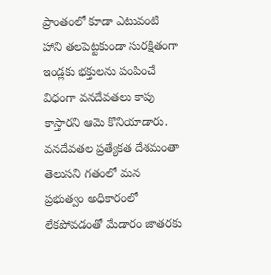ప్రాంతంలో కూడా ఎటువంటి హాని తలపెట్టకుండా సురక్షితంగా ఇండ్లకు భక్తులను పంపించే విధంగా వనదేవతలు కాపు కాస్తారని ఆమె కొనియాడారు. వనదేవతల ప్రత్యేకత దేశమంతా తెలుసని గతంలో మన ప్రభుత్వం అధికారంలో లేకపోవడంతో మేడారం జాతరకు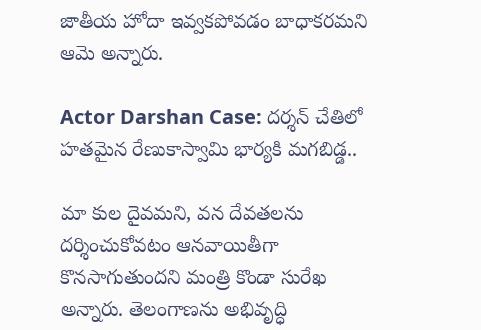జాతీయ హోదా ఇవ్వకపోవడం బాధాకరమని ఆమె అన్నారు.

Actor Darshan Case: దర్శన్ చేతిలో హతమైన రేణుకాస్వామి భార్యకి మగబిడ్డ..

మా కుల దైవమని, వన దేవతలను దర్శించుకోవటం ఆనవాయితీగా కొనసాగుతుందని మంత్రి కొండా సురేఖ అన్నారు. తెలంగాణను అభివృద్ధి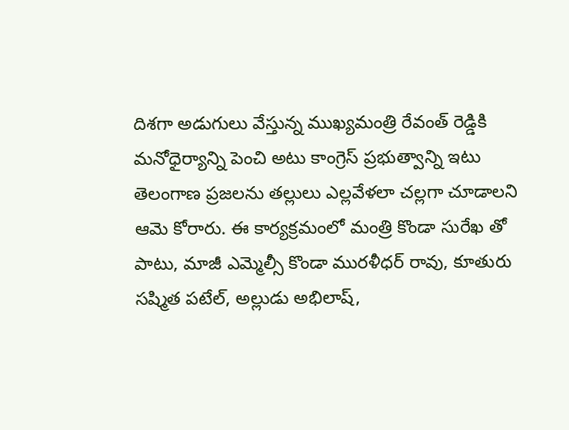దిశగా అడుగులు వేస్తున్న ముఖ్యమంత్రి రేవంత్ రెడ్డికి మనోధైర్యాన్ని పెంచి అటు కాంగ్రెస్ ప్రభుత్వాన్ని ఇటు తెలంగాణ ప్రజలను తల్లులు ఎల్లవేళలా చల్లగా చూడాలని ఆమె కోరారు. ఈ కార్యక్రమంలో మంత్రి కొండా సురేఖ తో పాటు, మాజీ ఎమ్మెల్సీ కొండా మురళీధర్ రావు, కూతురు సష్మిత పటేల్, అల్లుడు అభిలాష్,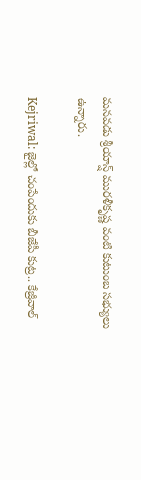మనవడు శ్రీయాన్ష్ మురళీకృష్ణ వంటి కుటుంబ సభ్యులు ఉన్నారు.

Kejriwal: జైల్లో చంపేందుకు బీజేపీ కుట్ర.. కేజ్రీవాల్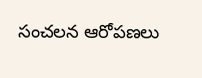సంచలన ఆరోపణలు